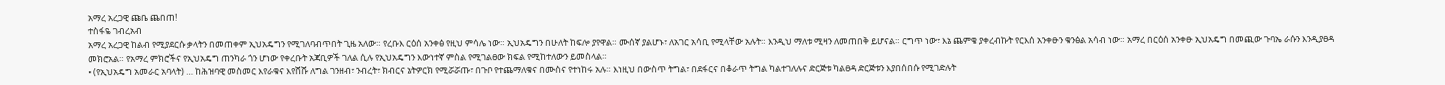አማረ አረጋዊ ጩቤ ጨበጠ!
ተስፋዬ ገብረአብ
አማረ አረጋዊ ከልብ የሚያደርሱ ቃላትን በመጠቀም ኢህአዴግን የሚገለባብጥበት ጊዜ አለው። የረቡእ ርዕሰ አንቀፅ የዚህ ምሳሌ ነው። ኢህአዴግን በሁለት ከፍሎ ያየዋል። ሙሰኛ ያልሆኑ፣ ለአገር አሳቢ የሚላቸው አሉት። እንዲህ ማለቱ ሚዛን ለመጠበቅ ይሆናል። ርግጥ ነው፣ እኔ ጨምቄ ያቀረብኩት የርእሰ አንቀፁን ቁንፅል አሳብ ነው። አማረ በርዕሰ አንቀፁ ኢህአዴግ በመጪው ጉባኤ ራሱን እንዲያፀዳ መክሮአል። የአማረ ምክሮችና የኢህአዴግ ጠንካራ ጎን ሆነው የቀረቡት አጃቢዎች ገለል ሲሉ የኢህአዴግን እውነተኛ ምስል የሚገልፀው ክፍል የሚከተለውን ይመስላል።
• (የኢህአዴግ አመራር አባላት) … ከሕዝባዊ መስመር እየራቁና እየሸሹ ለግል ገንዘብ፣ ንብረት፣ ክብርና ኔትዎርክ የሚሯሯጡ፣ በጉቦ የተጨማለቁና በሙስና የተነከሩ አሉ። እነዚህ በውስጥ ትግል፣ በደፋርና በቆራጥ ትግል ካልተገለሉና ድርጅቱ ካልፀዳ ድርጅቱን እያበሰበሱ የሚገድሉት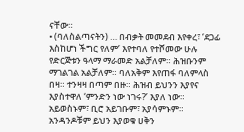ናቸው።
• (ባለስልጣናትን) … በብቃት መመደብ እየቀረ፣ ‘ደጋፊ እስከሆነ ችግር የለም’ እየተባለ የተሾመው ሁሉ የድርጅቱን ዓላማ ማራመድ አልቻለም። ሕዝቡንም ማገልገል አልቻለም። ባለአቅም እየጠፋ ባለምላስ በዛ። ተንዛዛ በጣም በዙ። ሕዝብ ይህንን እያየና እያስተዋለ ‘ምንድን ነው ነገሩ?’ እያለ ነው። አይወስኑም፣ ቢሮ አይገቡም፣ አያሳምኑም። አንዳንዶቹም ይህን እያወቁ ሀቅን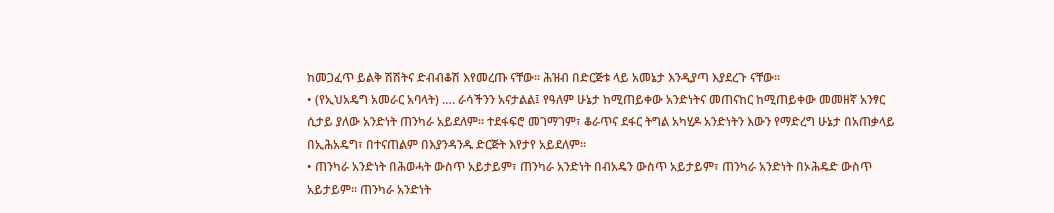ከመጋፈጥ ይልቅ ሽሽትና ድብብቆሽ እየመረጡ ናቸው። ሕዝብ በድርጅቱ ላይ አመኔታ እንዲያጣ እያደረጉ ናቸው።
• (የኢህአዴግ አመራር አባላት) …. ራሳችንን አናታልል፤ የዓለም ሁኔታ ከሚጠይቀው አንድነትና መጠናከር ከሚጠይቀው መመዘኛ አንፃር ሲታይ ያለው አንድነት ጠንካራ አይደለም። ተደፋፍሮ መገማገም፣ ቆራጥና ደፋር ትግል አካሂዶ አንድነትን እውን የማድረግ ሁኔታ በአጠቃላይ በኢሕአዴግ፣ በተናጠልም በእያንዳንዱ ድርጅት እየታየ አይደለም።
• ጠንካራ አንድነት በሕወሓት ውስጥ አይታይም፣ ጠንካራ አንድነት በብአዴን ውስጥ አይታይም፣ ጠንካራ አንድነት በኦሕዴድ ውስጥ አይታይም። ጠንካራ አንድነት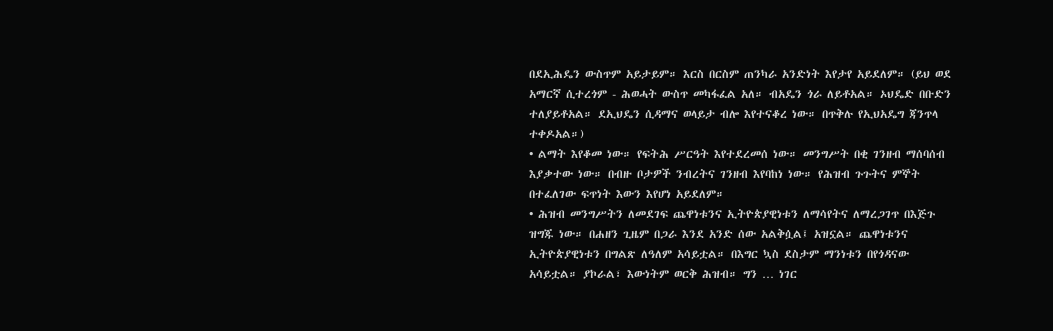በደኢሕዴን ውስጥም አይታይም። እርስ በርስም ጠንካራ አንድነት እየታየ አይደለም። (ይህ ወደ አማርኛ ሲተረጎም - ሕወሓት ውስጥ መካፋፈል አለ። ብአዴን ጎራ ለይቶአል። ኦህዴድ በቡድን ተለያይቶአል። ደኢህዴን ሲዳማና ወላይታ ብሎ እየተናቆረ ነው። በጥቅሉ የኢህአዴግ ጃንጥላ ተቀዶአል።)
• ልማት እየቆመ ነው። የፍትሕ ሥርዓት እየተደረመሰ ነው። መንግሥት በቂ ገንዘብ ማሰባሰብ እያቃተው ነው። በብዙ ቦታዎች ንብረትና ገንዘብ እየባከነ ነው። የሕዝብ ጉጉትና ምኞት በተፈለገው ፍጥነት እውን እየሆነ አይደለም።
• ሕዝብ መንግሥትን ለመደገፍ ጨዋነቱንና ኢትዮጵያዊነቱን ለማሳየትና ለማረጋገጥ በእጅጉ ዝግጁ ነው። በሐዘን ጊዜም በጋራ እንደ አንድ ሰው አልቅሷል፤ አዝኗል። ጨዋነቱንና ኢትዮጵያዊነቱን በግልጽ ለዓለም አሳይቷል። በእግር ኳስ ደስታም ማንነቱን በየጎዳናው አሳይቷል። ያኮራል፣ እውነትም ወርቅ ሕዝብ። ግን … ነገር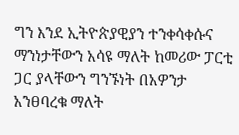ግን እንደ ኢትዮጵያዊያን ተንቀሳቀሱና ማንነታቸውን አሳዩ ማለት ከመሪው ፓርቲ ጋር ያላቸውን ግንኙነት በአዎንታ አንፀባረቁ ማለት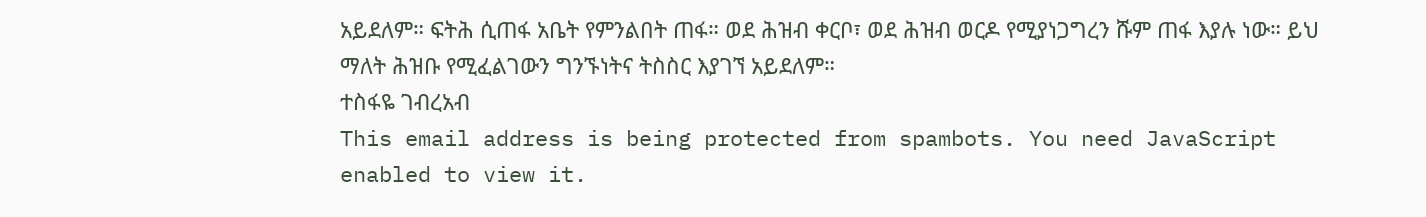አይደለም። ፍትሕ ሲጠፋ አቤት የምንልበት ጠፋ። ወደ ሕዝብ ቀርቦ፣ ወደ ሕዝብ ወርዶ የሚያነጋግረን ሹም ጠፋ እያሉ ነው። ይህ ማለት ሕዝቡ የሚፈልገውን ግንኙነትና ትስስር እያገኘ አይደለም።
ተስፋዬ ገብረአብ
This email address is being protected from spambots. You need JavaScript enabled to view it.